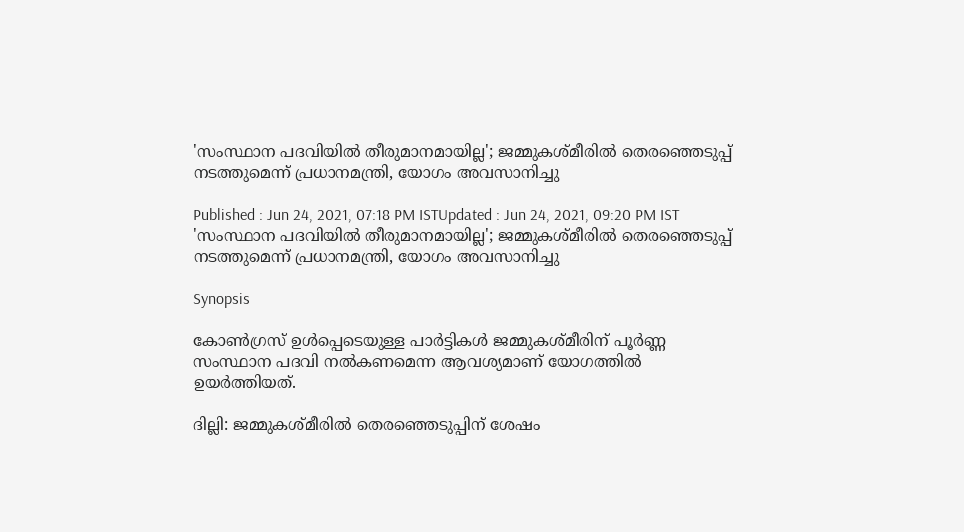'സംസ്ഥാന പദവിയില്‍ തീരുമാനമായില്ല'; ജമ്മുകശ്മീരില്‍ തെരഞ്ഞെടുപ്പ് നടത്തുമെന്ന് പ്രധാനമന്ത്രി, യോഗം അവസാനിച്ചു

Published : Jun 24, 2021, 07:18 PM ISTUpdated : Jun 24, 2021, 09:20 PM IST
'സംസ്ഥാന പദവിയില്‍ തീരുമാനമായില്ല'; ജമ്മുകശ്മീരില്‍ തെരഞ്ഞെടുപ്പ് നടത്തുമെന്ന് പ്രധാനമന്ത്രി, യോഗം അവസാനിച്ചു

Synopsis

കോണ്‍ഗ്രസ് ഉള്‍പ്പെടെയുള്ള പാര്‍ട്ടികള്‍ ജമ്മുകശ്മീരിന് പൂര്‍ണ്ണ സംസ്ഥാന പദവി നല്‍കണമെന്ന ആവശ്യമാണ് യോഗത്തില്‍ ഉയര്‍ത്തിയത്.

ദില്ലി: ജമ്മുകശ്മീരിൽ തെരഞ്ഞെടുപ്പിന് ശേഷം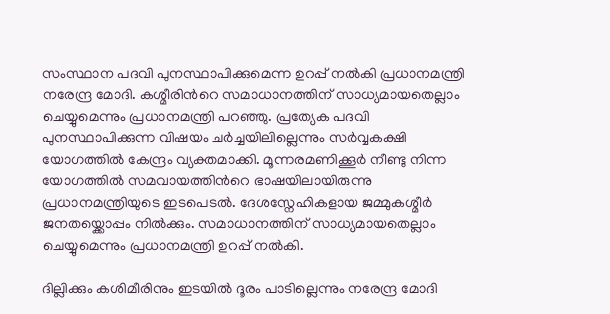സംസ്ഥാന പദവി പുനസ്ഥാപിക്കുമെന്ന ഉറപ്പ് നല്‍കി പ്രധാനമന്ത്രി നരേന്ദ്ര മോദി. കശ്മീരിന്‍റെ സമാധാനത്തിന് സാധ്യമായതെല്ലാം ചെയ്യുമെന്നും പ്രധാനമന്ത്രി പറഞ്ഞു. പ്രത്യേക പദവി പുനസ്ഥാപിക്കുന്ന വിഷയം ചർച്ചയിലില്ലെന്നും സർവ്വകക്ഷി യോഗത്തിൽ കേന്ദ്രം വ്യക്തമാക്കി. മൂന്നരമണിക്കൂർ നീണ്ടു നിന്ന യോഗത്തിൽ സമവായത്തിന്‍റെ ഭാഷയിലായിരുന്നു പ്രധാനമന്ത്രിയുടെ ഇടപെടല്‍. ദേശസ്നേഹികളായ ജമ്മുകശ്മീർ ജനതയ്ക്കൊപ്പം നില്‍ക്കും. സമാധാനത്തിന് സാധ്യമായതെല്ലാം ചെയ്യുമെന്നും പ്രധാനമന്ത്രി ഉറപ്പ് നല്‍കി.

ദില്ലിക്കും കശിമീരിനും ഇടയിൽ ദൂരം പാടില്ലെന്നും നരേന്ദ്ര മോദി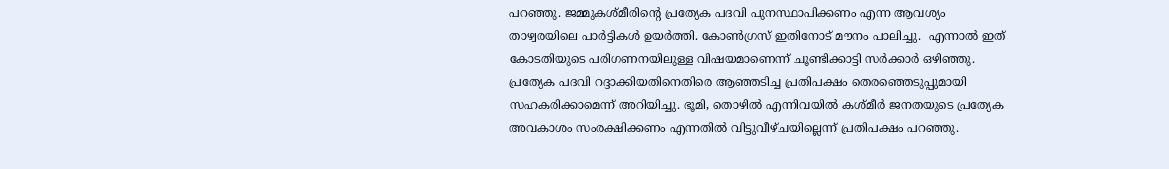പറഞ്ഞു. ജമ്മുകശ്മീരിന്‍റെ പ്രത്യേക പദവി പുനസ്ഥാപിക്കണം എന്ന ആവശ്യം താഴ്വരയിലെ പാർട്ടികൾ ഉയർത്തി. കോൺഗ്രസ് ഇതിനോട് മൗനം പാലിച്ചു.  എന്നാൽ ഇത് കോടതിയുടെ പരിഗണനയിലുള്ള വിഷയമാണെന്ന് ചൂണ്ടിക്കാട്ടി സർക്കാർ ഒഴിഞ്ഞു. പ്രത്യേക പദവി റദ്ദാക്കിയതിനെതിരെ ആഞ്ഞടിച്ച പ്രതിപക്ഷം തെരഞ്ഞെടുപ്പുമായി സഹകരിക്കാമെന്ന് അറിയിച്ചു. ഭൂമി, തൊഴിൽ എന്നിവയിൽ കശ്മീർ ജനതയുടെ പ്രത്യേക അവകാശം സംരക്ഷിക്കണം എന്നതിൽ വിട്ടുവീഴ്ചയില്ലെന്ന് പ്രതിപക്ഷം പറഞ്ഞു.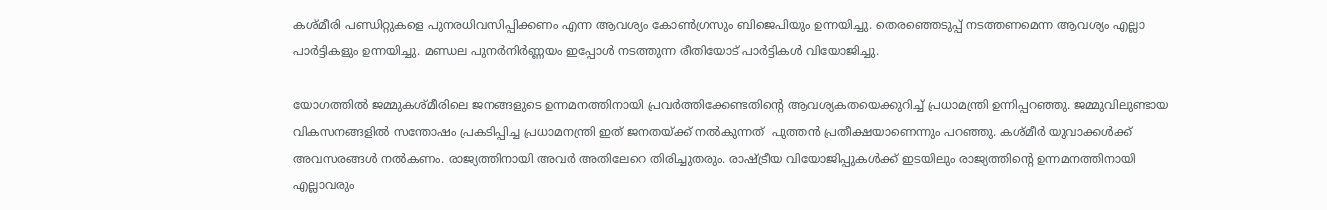കശ്മീരി പണ്ഡിറ്റുകളെ പുനരധിവസിപ്പിക്കണം എന്ന ആവശ്യം കോൺഗ്രസും ബിജെപിയും ഉന്നയിച്ചു. തെരഞ്ഞെടുപ്പ് നടത്തണമെന്ന ആവശ്യം എല്ലാ പാർട്ടികളും ഉന്നയിച്ചു. മണ്ഡല പുനർനിർണ്ണയം ഇപ്പോൾ നടത്തുന്ന രീതിയോട് പാർട്ടികൾ വിയോജിച്ചു.

യോഗത്തില്‍ ജമ്മുകശ്മീരിലെ ജനങ്ങളുടെ ഉന്നമനത്തിനായി പ്രവര്‍ത്തിക്കേണ്ടതിന്‍റെ ആവശ്യകതയെക്കുറിച്ച് പ്രധാമന്ത്രി ഉന്നിപ്പറഞ്ഞു. ജമ്മുവിലുണ്ടായ വികസനങ്ങളില്‍ സന്തോഷം പ്രകടിപ്പിച്ച പ്രധാമനന്ത്രി ഇത് ജനതയ്ക്ക് നല്‍കുന്നത്  പുത്തന്‍ പ്രതീക്ഷയാണെന്നും പറഞ്ഞു. കശ്മീര്‍ യുവാക്കള്‍ക്ക് അവസരങ്ങള്‍ നല്‍കണം. രാജ്യത്തിനായി അവര്‍ അതിലേറെ തിരിച്ചുതരും. രാഷ്ട്രീയ വിയോജിപ്പുകള്‍ക്ക് ഇടയിലും രാജ്യത്തിന്‍റെ ഉന്നമനത്തിനായി എല്ലാവരും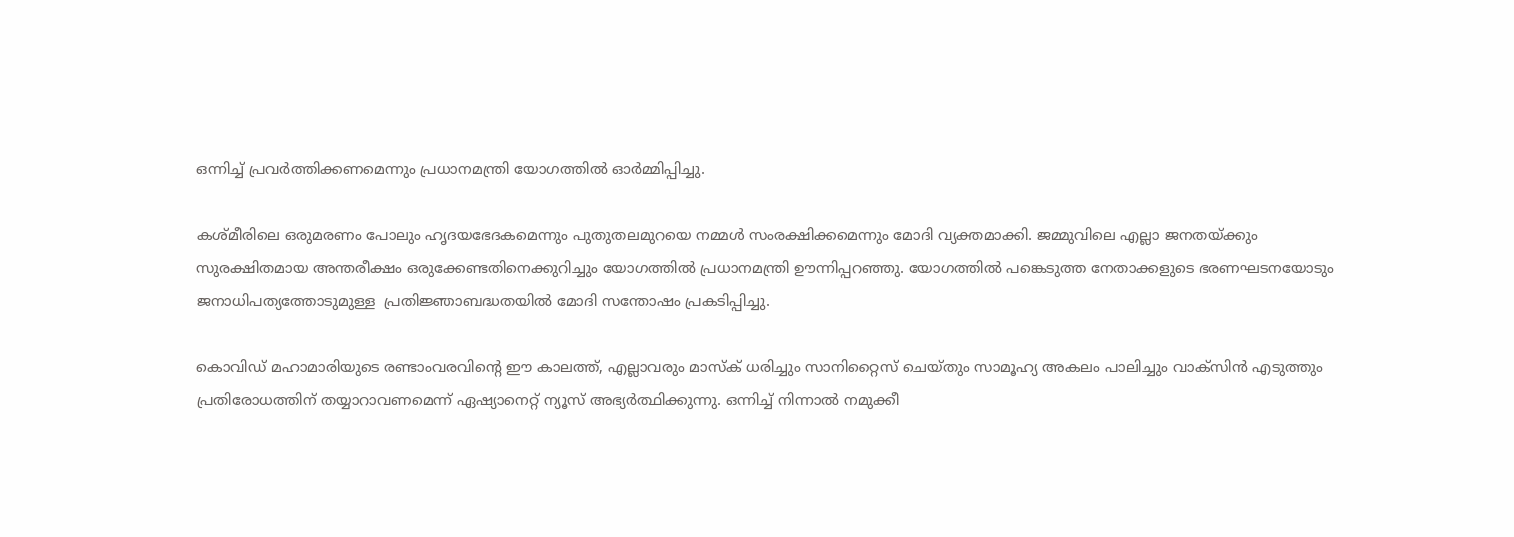ഒന്നിച്ച് പ്രവര്‍ത്തിക്കണമെന്നും പ്രധാനമന്ത്രി യോഗത്തില്‍ ഓര്‍മ്മിപ്പിച്ചു.

കശ്മീരിലെ ഒരുമരണം പോലും ഹൃദയഭേദകമെന്നും പുതുതലമുറയെ നമ്മള്‍ സംരക്ഷിക്കമെന്നും മോദി വ്യക്തമാക്കി. ജമ്മുവിലെ എല്ലാ ജനതയ്ക്കും സുരക്ഷിതമായ അന്തരീക്ഷം ഒരുക്കേണ്ടതിനെക്കുറിച്ചും യോഗത്തില്‍ പ്രധാനമന്ത്രി ഊന്നിപ്പറഞ്ഞു. യോഗത്തില്‍ പങ്കെടുത്ത നേതാക്കളുടെ ഭരണഘടനയോടും ജനാധിപത്യത്തോടുമുള്ള  പ്രതിജ്ഞാബദ്ധതയില്‍ മോദി സന്തോഷം പ്രകടിപ്പിച്ചു.

കൊവിഡ് മഹാമാരിയുടെ രണ്ടാംവരവിന്റെ ഈ കാലത്ത്, എല്ലാവരും മാസ്‌ക് ധരിച്ചും സാനിറ്റൈസ് ചെയ്തും സാമൂഹ്യ അകലം പാലിച്ചും വാക്‌സിന്‍ എടുത്തും പ്രതിരോധത്തിന് തയ്യാറാവണമെന്ന് ഏഷ്യാനെറ്റ് ന്യൂസ് അഭ്യര്‍ത്ഥിക്കുന്നു. ഒന്നിച്ച് നിന്നാല്‍ നമുക്കീ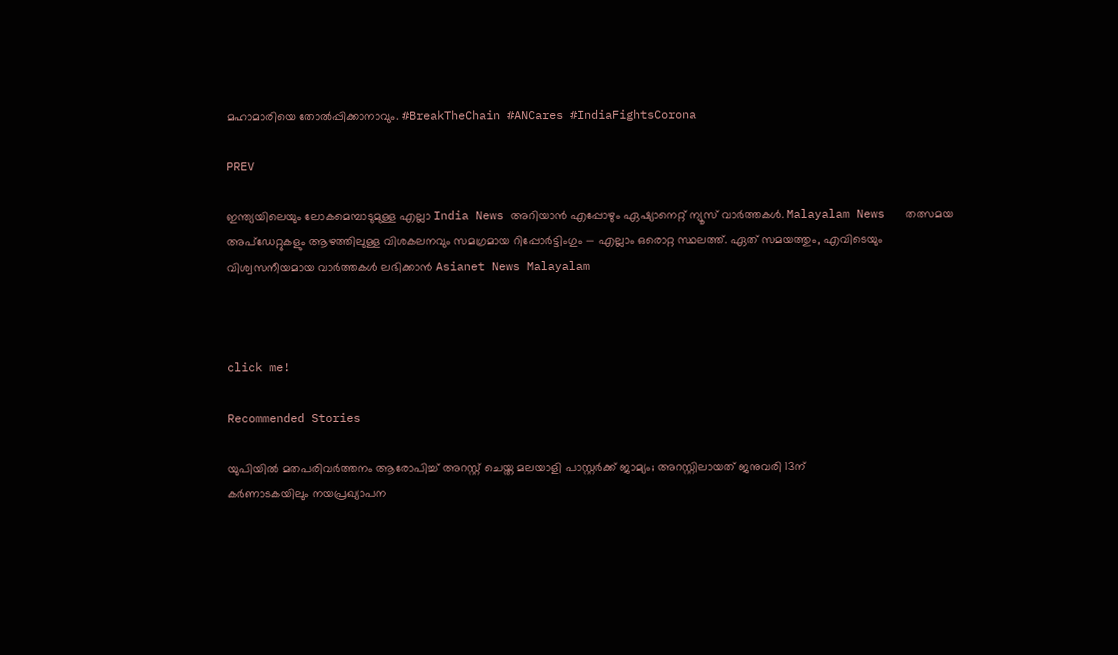മഹാമാരിയെ തോല്‍പ്പിക്കാനാവും. #BreakTheChain #ANCares #IndiaFightsCorona

PREV

ഇന്ത്യയിലെയും ലോകമെമ്പാടുമുള്ള എല്ലാ India News അറിയാൻ എപ്പോഴും ഏഷ്യാനെറ്റ് ന്യൂസ് വാർത്തകൾ. Malayalam News   തത്സമയ അപ്‌ഡേറ്റുകളും ആഴത്തിലുള്ള വിശകലനവും സമഗ്രമായ റിപ്പോർട്ടിംഗും — എല്ലാം ഒരൊറ്റ സ്ഥലത്ത്. ഏത് സമയത്തും, എവിടെയും വിശ്വസനീയമായ വാർത്തകൾ ലഭിക്കാൻ Asianet News Malayalam



click me!

Recommended Stories

യുപിയിൽ മതപരിവർത്തനം ആരോപിച്ച് അറസ്റ്റ് ചെയ്ത മലയാളി പാസ്റ്റർക്ക് ജാമ്യം‌; അറസ്റ്റിലായത് ജനുവരി 13ന്
കർണാടകയിലും നയപ്രഖ്യാപന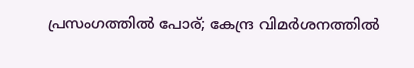പ്രസംഗത്തിൽ പോര്; കേന്ദ്ര വിമർശനത്തിൽ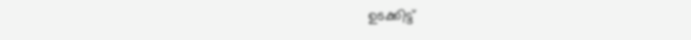ഉടക്കിട്ട്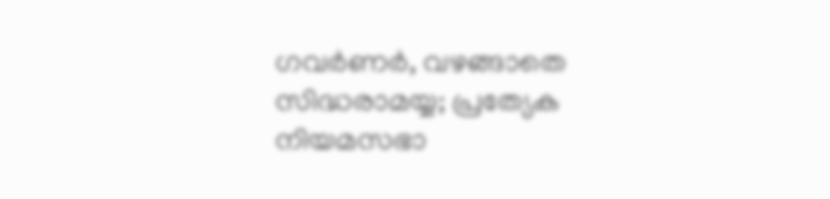ഗവർണർ, വഴങ്ങാതെ സിദ്ധരാമയ്യ; പ്രത്യേക നിയമസഭാ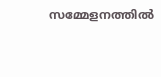സമ്മേളനത്തിൽ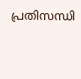പ്രതിസന്ധി